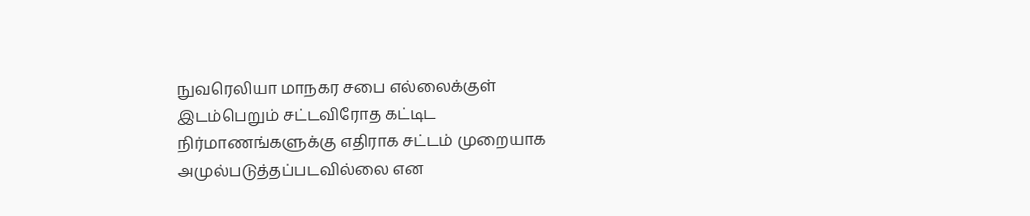நுவரெலியா மாநகர சபை எல்லைக்குள் இடம்பெறும் சட்டவிரோத கட்டிட நிர்மாணங்களுக்கு எதிராக சட்டம் முறையாக அமுல்படுத்தப்படவில்லை என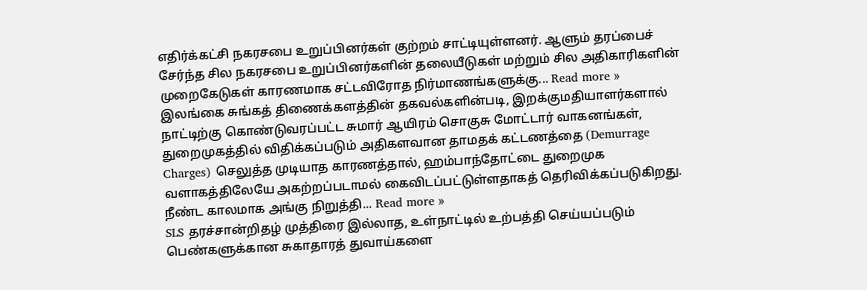எதிர்க்கட்சி நகரசபை உறுப்பினர்கள் குற்றம் சாட்டியுள்ளனர். ஆளும் தரப்பைச் சேர்ந்த சில நகரசபை உறுப்பினர்களின் தலையீடுகள் மற்றும் சில அதிகாரிகளின் முறைகேடுகள் காரணமாக சட்டவிரோத நிர்மாணங்களுக்கு... Read more »
இலங்கை சுங்கத் திணைக்களத்தின் தகவல்களின்படி, இறக்குமதியாளர்களால் நாட்டிற்கு கொண்டுவரப்பட்ட சுமார் ஆயிரம் சொகுசு மோட்டார் வாகனங்கள், துறைமுகத்தில் விதிக்கப்படும் அதிகளவான தாமதக் கட்டணத்தை (Demurrage Charges) செலுத்த முடியாத காரணத்தால், ஹம்பாந்தோட்டை துறைமுக வளாகத்திலேயே அகற்றப்படாமல் கைவிடப்பட்டுள்ளதாகத் தெரிவிக்கப்படுகிறது. நீண்ட காலமாக அங்கு நிறுத்தி... Read more »
SLS தரச்சான்றிதழ் முத்திரை இல்லாத, உள்நாட்டில் உற்பத்தி செய்யப்படும் பெண்களுக்கான சுகாதாரத் துவாய்களை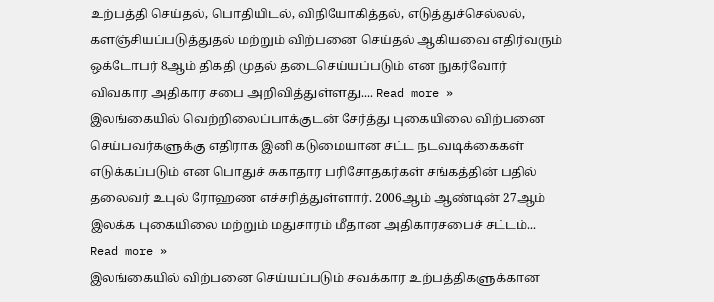உற்பத்தி செய்தல், பொதியிடல், விநியோகித்தல், எடுத்துச்செல்லல், களஞ்சியப்படுத்துதல் மற்றும் விற்பனை செய்தல் ஆகியவை எதிர்வரும் ஒக்டோபர் 8ஆம் திகதி முதல் தடைசெய்யப்படும் என நுகர்வோர் விவகார அதிகார சபை அறிவித்துள்ளது.... Read more »
இலங்கையில் வெற்றிலைப்பாக்குடன் சேர்த்து புகையிலை விற்பனை செய்பவர்களுக்கு எதிராக இனி கடுமையான சட்ட நடவடிக்கைகள் எடுக்கப்படும் என பொதுச் சுகாதார பரிசோதகர்கள் சங்கத்தின் பதில் தலைவர் உபுல் ரோஹண எச்சரித்துள்ளார். 2006ஆம் ஆண்டின் 27ஆம் இலக்க புகையிலை மற்றும் மதுசாரம் மீதான அதிகாரசபைச் சட்டம்... Read more »
இலங்கையில் விற்பனை செய்யப்படும் சவக்கார உற்பத்திகளுக்கான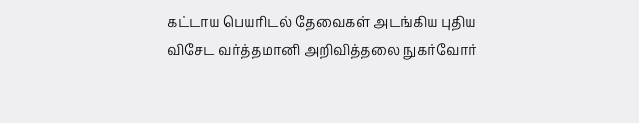கட்டாய பெயரிடல் தேவைகள் அடங்கிய புதிய விசேட வர்த்தமானி அறிவித்தலை நுகர்வோர்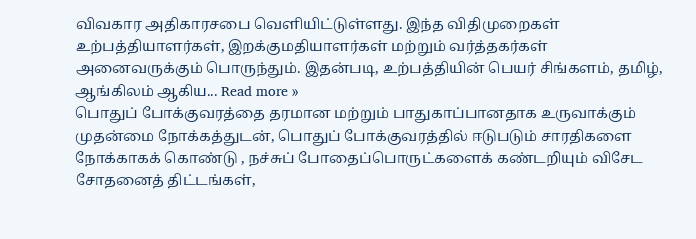விவகார அதிகாரசபை வெளியிட்டுள்ளது. இந்த விதிமுறைகள் உற்பத்தியாளர்கள், இறக்குமதியாளர்கள் மற்றும் வர்த்தகர்கள் அனைவருக்கும் பொருந்தும். இதன்படி, உற்பத்தியின் பெயர் சிங்களம், தமிழ், ஆங்கிலம் ஆகிய... Read more »
பொதுப் போக்குவரத்தை தரமான மற்றும் பாதுகாப்பானதாக உருவாக்கும் முதன்மை நோக்கத்துடன், பொதுப் போக்குவரத்தில் ஈடுபடும் சாரதிகளை நோக்காகக் கொண்டு , நச்சுப் போதைப்பொருட்களைக் கண்டறியும் விசேட சோதனைத் திட்டங்கள்,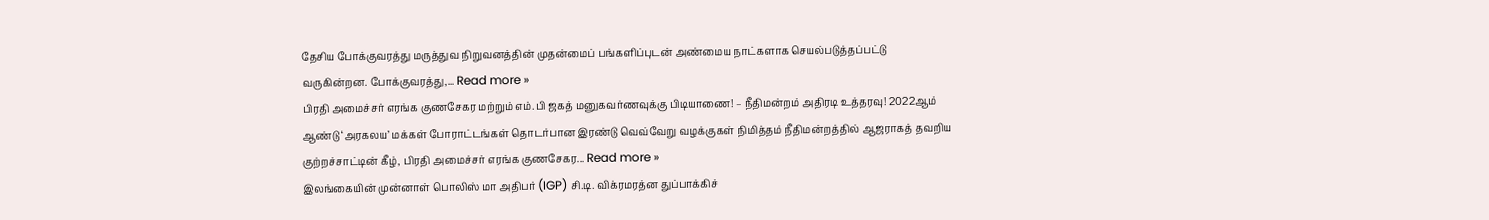தேசிய போக்குவரத்து மருத்துவ நிறுவனத்தின் முதன்மைப் பங்களிப்புடன் அண்மைய நாட்களாக செயல்படுத்தப்பட்டு வருகின்றன. போக்குவரத்து,... Read more »
பிரதி அமைச்சர் எரங்க குணசேகர மற்றும் எம்.பி ஜகத் மனுகவர்ணவுக்கு பிடியாணை! – நீதிமன்றம் அதிரடி உத்தரவு! 2022ஆம் ஆண்டு ‘அரகலய’ மக்கள் போராட்டங்கள் தொடர்பான இரண்டு வெவ்வேறு வழக்குகள் நிமித்தம் நீதிமன்றத்தில் ஆஜராகத் தவறிய குற்றச்சாட்டின் கீழ், பிரதி அமைச்சர் எரங்க குணசேகர... Read more »
இலங்கையின் முன்னாள் பொலிஸ் மா அதிபர் (IGP) சி.டி. விக்ரமரத்ன துப்பாக்கிச்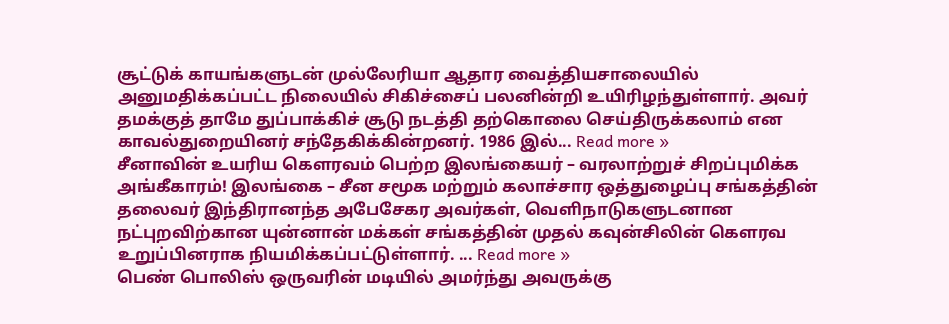சூட்டுக் காயங்களுடன் முல்லேரியா ஆதார வைத்தியசாலையில் அனுமதிக்கப்பட்ட நிலையில் சிகிச்சைப் பலனின்றி உயிரிழந்துள்ளார். அவர் தமக்குத் தாமே துப்பாக்கிச் சூடு நடத்தி தற்கொலை செய்திருக்கலாம் என காவல்துறையினர் சந்தேகிக்கின்றனர். 1986 இல்... Read more »
சீனாவின் உயரிய கௌரவம் பெற்ற இலங்கையர் – வரலாற்றுச் சிறப்புமிக்க அங்கீகாரம்! இலங்கை – சீன சமூக மற்றும் கலாச்சார ஒத்துழைப்பு சங்கத்தின் தலைவர் இந்திரானந்த அபேசேகர அவர்கள், வெளிநாடுகளுடனான நட்புறவிற்கான யுன்னான் மக்கள் சங்கத்தின் முதல் கவுன்சிலின் கௌரவ உறுப்பினராக நியமிக்கப்பட்டுள்ளார். ... Read more »
பெண் பொலிஸ் ஒருவரின் மடியில் அமர்ந்து அவருக்கு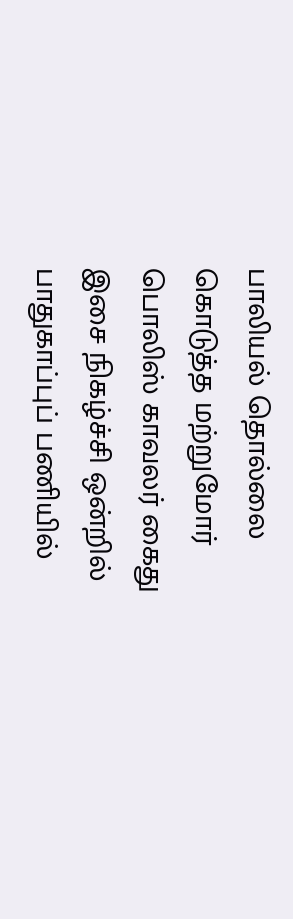பாலியல் தொல்லை கொடுத்த மற்றுமோர் பொலிஸ் காவலர் கைது இசை நிகழ்ச்சி ஒன்றில் பாதுகாப்புப் பணியில்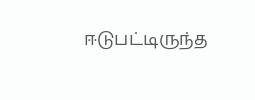ஈடுபட்டிருந்த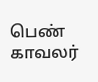பெண் காவலர்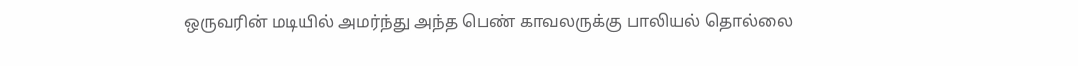ஒருவரின் மடியில் அமர்ந்து அந்த பெண் காவலருக்கு பாலியல் தொல்லை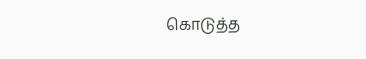கொடுத்த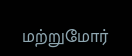மற்றுமோர்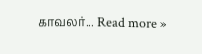காவலர்... Read more »